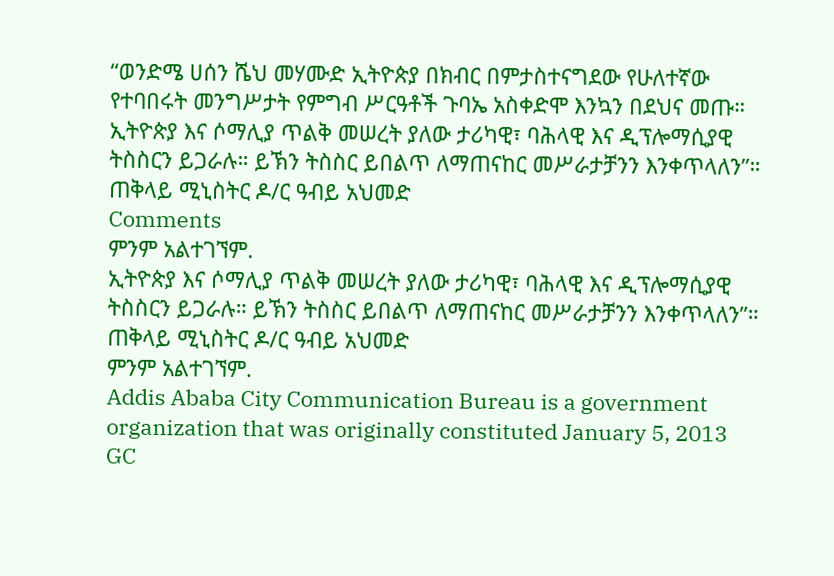“ወንድሜ ሀሰን ሼህ መሃሙድ ኢትዮጵያ በክብር በምታስተናግደው የሁለተኛው የተባበሩት መንግሥታት የምግብ ሥርዓቶች ጉባኤ አስቀድሞ እንኳን በደህና መጡ።
ኢትዮጵያ እና ሶማሊያ ጥልቅ መሠረት ያለው ታሪካዊ፣ ባሕላዊ እና ዲፕሎማሲያዊ ትስስርን ይጋራሉ። ይኽን ትስስር ይበልጥ ለማጠናከር መሥራታቻንን እንቀጥላለን”።
ጠቅላይ ሚኒስትር ዶ/ር ዓብይ አህመድ
Comments
ምንም አልተገኘም.
ኢትዮጵያ እና ሶማሊያ ጥልቅ መሠረት ያለው ታሪካዊ፣ ባሕላዊ እና ዲፕሎማሲያዊ ትስስርን ይጋራሉ። ይኽን ትስስር ይበልጥ ለማጠናከር መሥራታቻንን እንቀጥላለን”።
ጠቅላይ ሚኒስትር ዶ/ር ዓብይ አህመድ
ምንም አልተገኘም.
Addis Ababa City Communication Bureau is a government organization that was originally constituted January 5, 2013 GC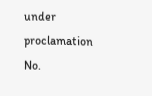under proclamation No.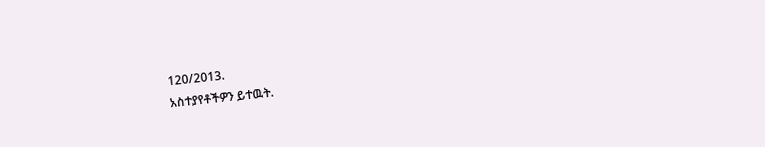120/2013.
አስተያየቶችዎን ይተዉት.